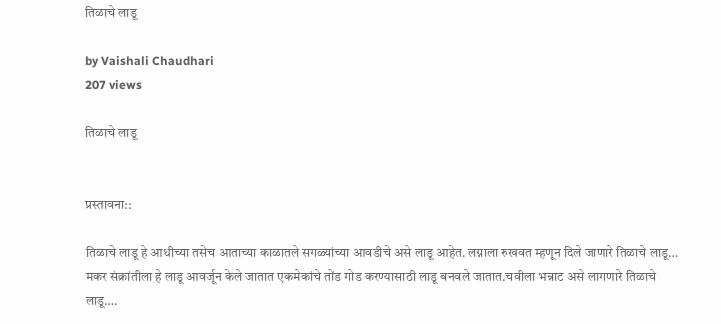तिळाचे लाडू

by Vaishali Chaudhari
207 views

तिळाचे लाडू


प्रस्तावना::

तिळाचे लाडू हे आधीच्या तसेच आताच्या काळातले सगळ्यांच्या आवडीचे असे लाडू आहेत. लग्नाला रुखवत म्हणून दिले जाणारे तिळाचे लाडू… मकर संक्रांतीला हे लाडू आवर्जून केले जातात एकमेकांचे तोंड गोड करण्यासाठी लाडू बनवले जातात.चवीला भन्नाट असे लागणारे तिळाचे लाडू….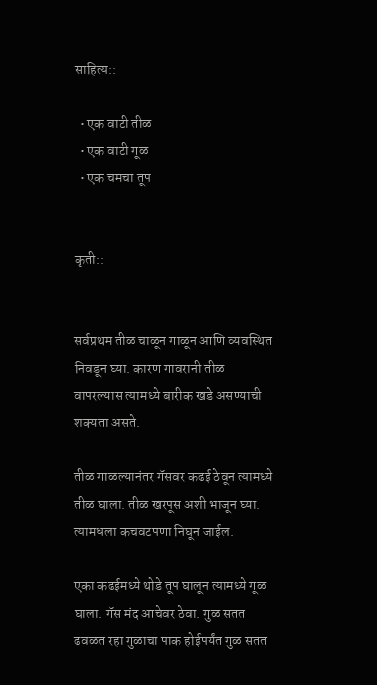साहित्य::

  • एक वाटी तीळ
  • एक वाटी गूळ
  • एक चमचा तूप


कृती::


सर्वप्रथम तीळ चाळून गाळून आणि व्यवस्थित निवडून घ्या. कारण गावरानी तीळ वापरल्यास त्यामध्ये बारीक खडे असण्याची शक्यता असते.

तीळ गाळल्यानंतर गॅसवर कढई ठेवून त्यामध्ये तीळ घाला. तीळ खरपूस अशी भाजून घ्या. त्यामधला कचवटपणा निघून जाईल.

एका कढईमध्ये थोडे तूप घालून त्यामध्ये गूळ घाला. गॅस मंद आचेवर ठेवा. गुळ सतत ढवळत रहा गुळाचा पाक होईपर्यंत गुळ सतत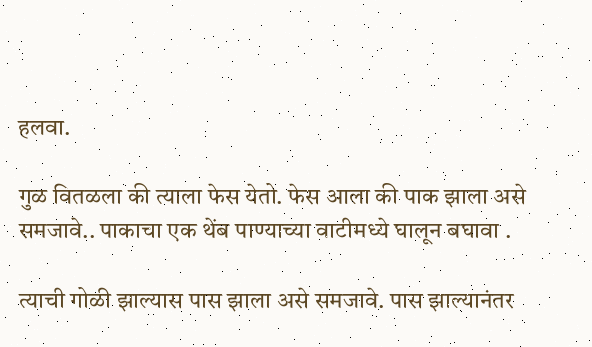हलवा.

गुळ वितळला की त्याला फेस येतो. फेस आला की पाक झाला असे समजावे.. पाकाचा एक थेंब पाण्याच्या वाटीमध्ये घालून बघावा .

त्याची गोळी झाल्यास पास झाला असे समजावे. पास झाल्यानंतर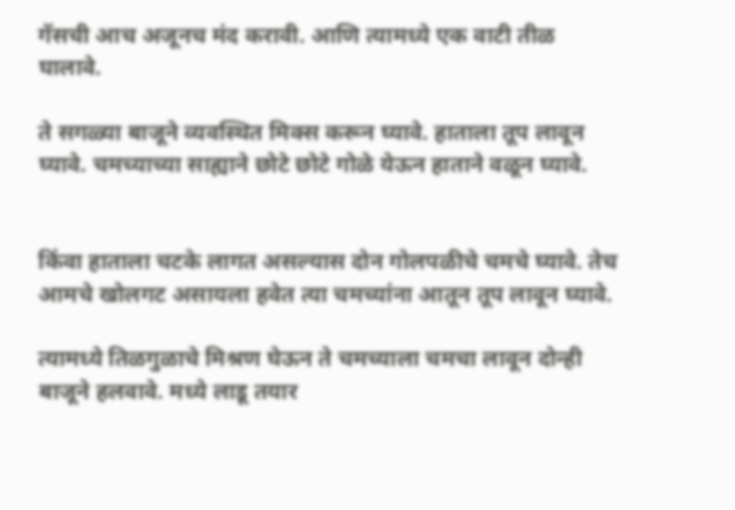गॅसची आच अजूनच मंद करावी. आणि त्यामध्ये एक वाटी तीळ घालावे.

ते सगळ्या बाजूने व्यवस्थित मिक्स करून घ्यावे. हाताला तूप लावून घ्यावे. चमच्याच्या साह्याने छोटे छोटे गोळे येऊन हाताने वळून घ्यावे.


किंवा हाताला चटके लागत असल्यास दोन गोलपळीचे चमचे घ्यावे. तेच आमचे खोलगट असायला हवेत त्या चमच्यांना आतून तूप लावून घ्यावे.

त्यामध्ये तिळगुळाचे मिश्रण घेऊन ते चमच्याला चमचा लावून दोन्ही बाजूने हलवावे. मध्ये लाडू तयार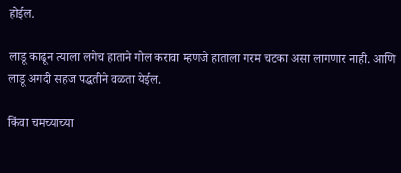होईल.

लाडू काढून त्याला लगेच हाताने गोल करावा म्हणजे हाताला गरम चटका असा लागणार नाही. आणि लाडू अगदी सहज पद्धतीने वळता येईल.

किंवा चमच्याच्या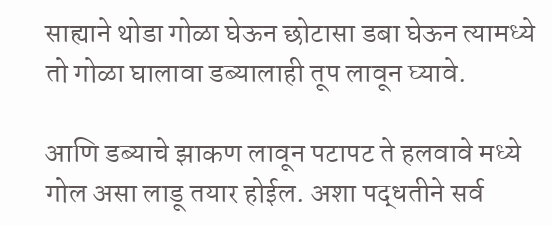साह्याने थोडा गोळा घेऊन छोटासा डबा घेऊन त्यामध्ये तो गोळा घालावा डब्यालाही तूप लावून घ्यावे.

आणि डब्याचे झाकण लावून पटापट ते हलवावे मध्ये गोल असा लाडू तयार होईल. अशा पद्धतीने सर्व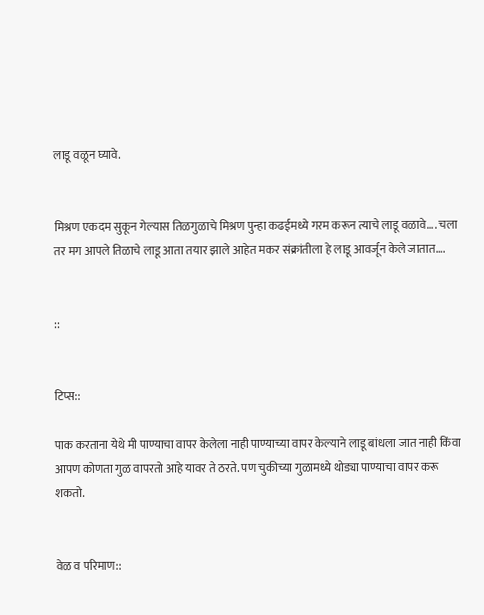लाडू वळून घ्यावे.


मिश्रण एकदम सुकून गेल्यास तिळगुळाचे मिश्रण पुन्हा कढईमध्ये गरम करून त्याचे लाडू वळावे…. चला तर मग आपले तिळाचे लाडू आता तयार झाले आहेत मकर संक्रांतीला हे लाडू आवर्जून केले जातात….


::


टिप्स::

पाक करताना येथे मी पाण्याचा वापर केलेला नाही पाण्याच्या वापर केल्याने लाडू बांधला जात नाही किंवा आपण कोणता गुळ वापरतो आहे यावर ते ठरते. पण चुकीच्या गुळामध्ये थोड्या पाण्याचा वापर करू शकतो.


वेळ व परिमाण::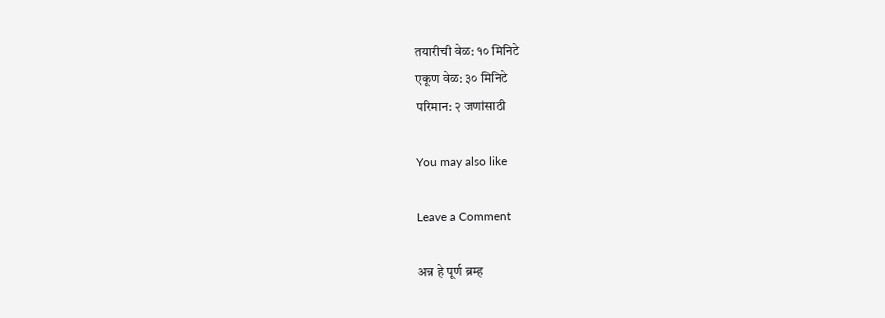तयारीची वेळ: १० मिनिटे
एकूण वेळ: ३० मिनिटे
परिमान: २ जणांसाठी

You may also like

Leave a Comment

अन्न हे पूर्ण ब्रम्ह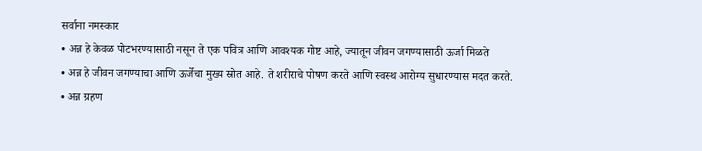सर्वाना नमस्कार
• अन्न हे केवळ पोटभरण्यासाठी नसून ते एक पवित्र आणि आवश्यक गोष्ट आहे, ज्यातून जीवन जगण्यासाठी ऊर्जा मिळते
• अन्न हे जीवन जगण्याचा आणि ऊर्जेचा मुख्य स्रोत आहे. ते शरीराचे पोषण करते आणि स्वस्थ आरोग्य सुधारण्यास मदत करते.
• अन्न ग्रहण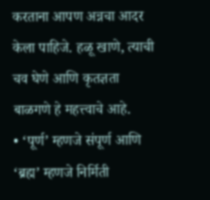करताना आपण अन्नचा आदर केला पाहिजे. हळू खाणे, त्याची चव घेणे आणि कृतज्ञता बाळगणे हे महत्त्वाचे आहे.
• ‘पूर्ण’ म्हणजे संपूर्ण आणि ‘ब्रह्म’ म्हणजे निर्मिती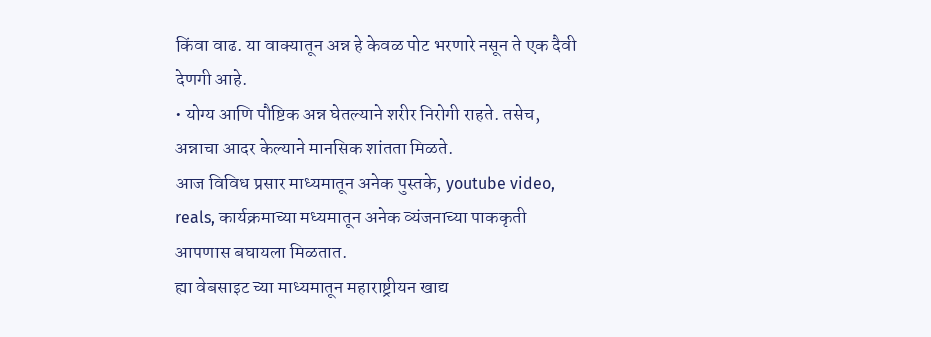किंवा वाढ. या वाक्यातून अन्न हे केवळ पोट भरणारे नसून ते एक दैवी देणगी आहे.
• योग्य आणि पौष्टिक अन्न घेतल्याने शरीर निरोगी राहते. तसेच, अन्नाचा आदर केल्याने मानसिक शांतता मिळते.
आज विविध प्रसार माध्यमातून अनेक पुस्तके, youtube video, reals, कार्यक्रमाच्या मध्यमातून अनेक व्यंजनाच्या पाककृती आपणास बघायला मिळतात.
ह्या वेबसाइट च्या माध्यमातून महाराष्ट्रीयन खाद्य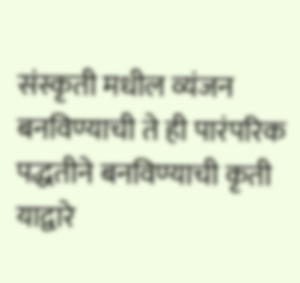संस्कृती मधील व्यंजन बनविण्याची ते ही पारंपरिक पद्धतीने बनविण्याची कृती याद्वारे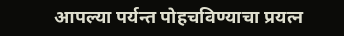आपल्या पर्यन्त पोहचविण्याचा प्रयत्न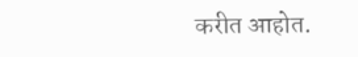करीत आहोत.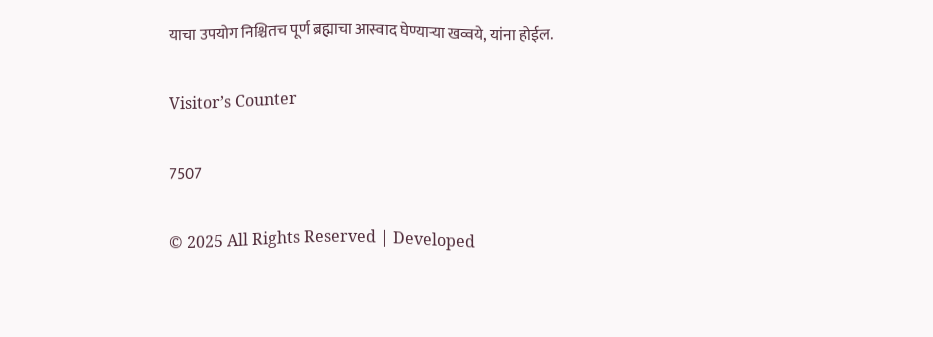याचा उपयोग निश्चितच पूर्ण ब्रह्माचा आस्वाद घेण्याऱ्या खव्वये, यांना होईल.

Visitor’s Counter

7507

© 2025 All Rights Reserved | Developed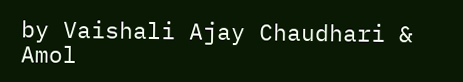by Vaishali Ajay Chaudhari & Amol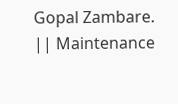Gopal Zambare. || Maintenance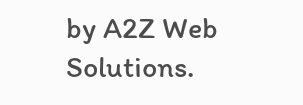by A2Z Web Solutions.